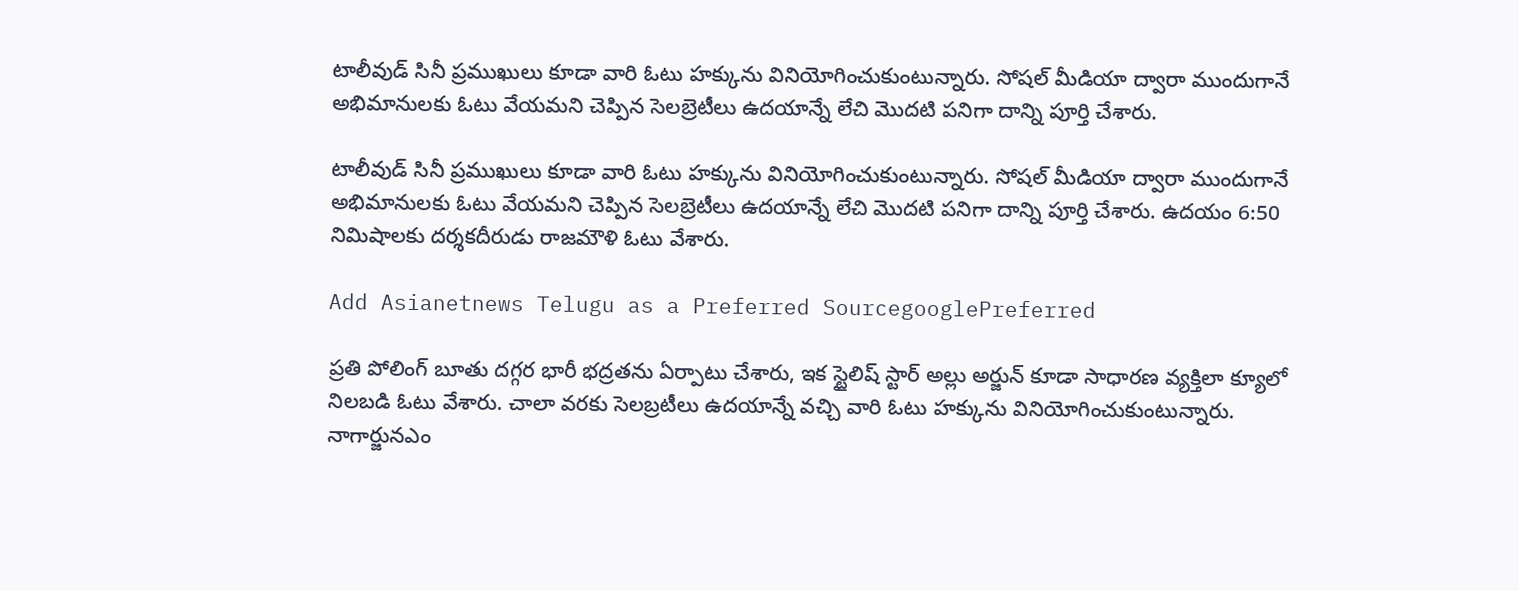టాలీవుడ్ సినీ ప్రముఖులు కూడా వారి ఓటు హక్కును వినియోగించుకుంటున్నారు. సోషల్ మీడియా ద్వారా ముందుగానే అభిమానులకు ఓటు వేయమని చెప్పిన సెలబ్రెటీలు ఉదయాన్నే లేచి మొదటి పనిగా దాన్ని పూర్తి చేశారు.

టాలీవుడ్ సినీ ప్రముఖులు కూడా వారి ఓటు హక్కును వినియోగించుకుంటున్నారు. సోషల్ మీడియా ద్వారా ముందుగానే అభిమానులకు ఓటు వేయమని చెప్పిన సెలబ్రెటీలు ఉదయాన్నే లేచి మొదటి పనిగా దాన్ని పూర్తి చేశారు. ఉదయం 6:50 నిమిషాలకు దర్శకదీరుడు రాజమౌళి ఓటు వేశారు.

Add Asianetnews Telugu as a Preferred SourcegooglePreferred

ప్రతి పోలింగ్ బూతు దగ్గర భారీ భద్రతను ఏర్పాటు చేశారు, ఇక స్టైలిష్ స్టార్ అల్లు అర్జున్ కూడా సాధారణ వ్యక్తిలా క్యూలో నిలబడి ఓటు వేశారు. చాలా వరకు సెలబ్రటీలు ఉదయాన్నే వచ్చి వారి ఓటు హక్కును వినియోగించుకుంటున్నారు. నాగార్జునఎం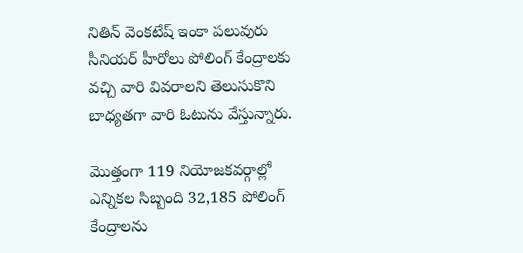నితిన్ వెంకటేష్ ఇంకా పలువురు సీనియర్ హీరోలు పోలింగ్ కేంద్రాలకు వచ్చి వారి వివరాలని తెలుసుకొని బాధ్యతగా వారి ఓటును వేస్తున్నారు.

మొత్తంగా 119 నియోజకవర్గాల్లో ఎన్నికల సిబ్బంది 32,185 పోలింగ్ కేంద్రాలను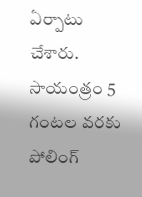ఏర్పాటు చేశారు. సాయంత్రం 5 గంటల వరకు పోలింగ్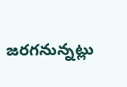జరగనున్నట్లు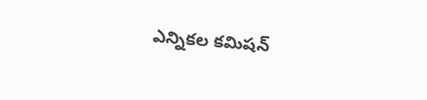ఎన్నికల కమిషన్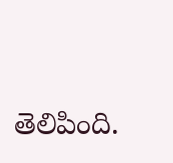తెలిపింది.